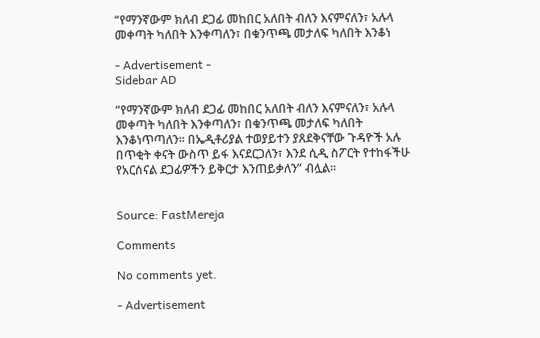“የማንኛውም ክለብ ደጋፊ መከበር አለበት ብለን እናምናለን፣ አሉላ መቀጣት ካለበት እንቀጣለን፣ በቁንጥጫ መታለፍ ካለበት እንቆነ

- Advertisement -
Sidebar AD

“የማንኛውም ክለብ ደጋፊ መከበር አለበት ብለን እናምናለን፣ አሉላ መቀጣት ካለበት እንቀጣለን፣ በቁንጥጫ መታለፍ ካለበት እንቆነጥጣለን። በኤዲቶሪያል ተወያይተን ያጸደቅናቸው ጉዳዮች አሉ በጥቂት ቀናት ውስጥ ይፋ እናደርጋለን፣ እንደ ሲዲ ስፖርት የተከፋችሁ የአርሰናል ደጋፊዎችን ይቅርታ እንጠይቃለን” ብሏል።


Source: FastMereja

Comments

No comments yet.

- Advertisement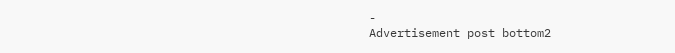-
Advertisement post bottom2